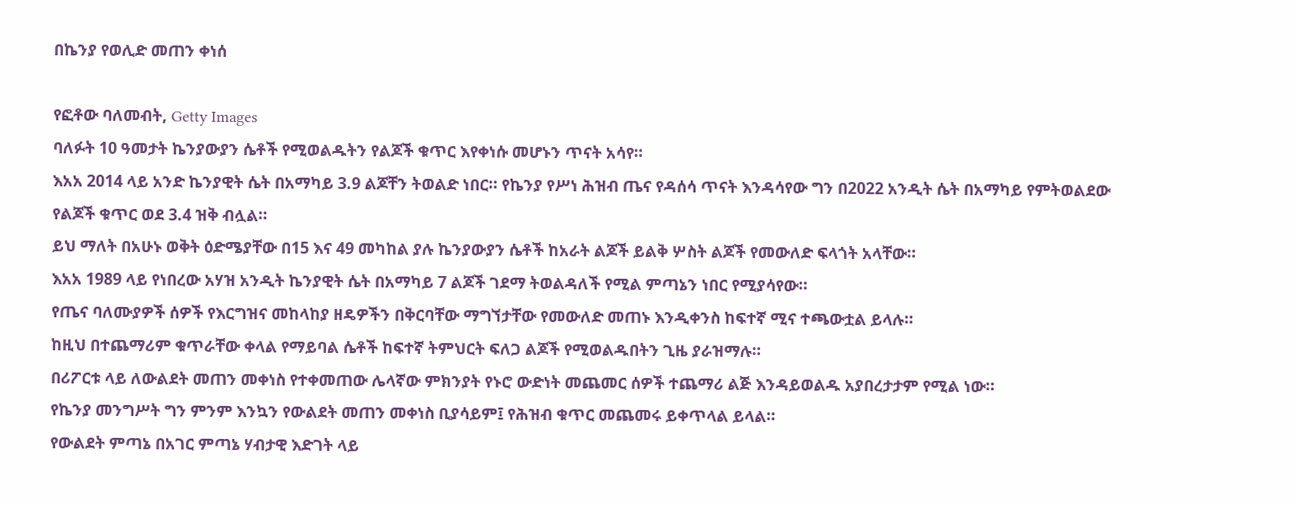በኬንያ የወሊድ መጠን ቀነሰ

የፎቶው ባለመብት, Getty Images
ባለፉት 10 ዓመታት ኬንያውያን ሴቶች የሚወልዱትን የልጆች ቁጥር እየቀነሱ መሆኑን ጥናት አሳየ።
እአአ 2014 ላይ አንድ ኬንያዊት ሴት በአማካይ 3.9 ልጆቸን ትወልድ ነበር። የኬንያ የሥነ ሕዝብ ጤና የዳሰሳ ጥናት እንዳሳየው ግን በ2022 አንዲት ሴት በአማካይ የምትወልደው የልጆች ቁጥር ወደ 3.4 ዝቅ ብሏል።
ይህ ማለት በአሁኑ ወቅት ዕድሜያቸው በ15 እና 49 መካከል ያሉ ኬንያውያን ሴቶች ከአራት ልጆች ይልቅ ሦስት ልጆች የመውለድ ፍላጎት አላቸው።
እአአ 1989 ላይ የነበረው አሃዝ አንዲት ኬንያዊት ሴት በአማካይ 7 ልጆች ገደማ ትወልዳለች የሚል ምጣኔን ነበር የሚያሳየው።
የጤና ባለሙያዎች ሰዎች የእርግዝና መከላከያ ዘዴዎችን በቅርባቸው ማግኘታቸው የመውለድ መጠኑ እንዲቀንስ ከፍተኛ ሚና ተጫውቷል ይላሉ።
ከዚህ በተጨማሪም ቁጥራቸው ቀላል የማይባል ሴቶች ከፍተኛ ትምህርት ፍለጋ ልጆች የሚወልዱበትን ጊዜ ያራዝማሉ።
በሪፖርቱ ላይ ለውልደት መጠን መቀነስ የተቀመጠው ሌላኛው ምክንያት የኑሮ ውድነት መጨመር ሰዎች ተጨማሪ ልጅ እንዳይወልዱ አያበረታታም የሚል ነው።
የኬንያ መንግሥት ግን ምንም እንኳን የውልደት መጠን መቀነስ ቢያሳይም፤ የሕዝብ ቁጥር መጨመሩ ይቀጥላል ይላል።
የውልደት ምጣኔ በአገር ምጣኔ ሃብታዊ እድገት ላይ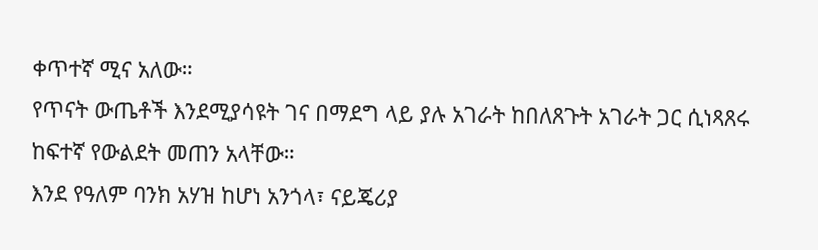ቀጥተኛ ሚና አለው።
የጥናት ውጤቶች እንደሚያሳዩት ገና በማደግ ላይ ያሉ አገራት ከበለጸጉት አገራት ጋር ሲነጻጸሩ ከፍተኛ የውልደት መጠን አላቸው።
እንደ የዓለም ባንክ አሃዝ ከሆነ አንጎላ፣ ናይጄሪያ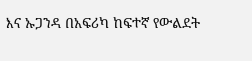እና ኡጋንዳ በአፍሪካ ከፍተኛ የውልደት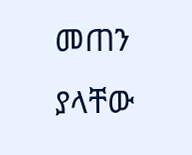መጠን ያላቸው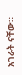አገራት ናቸው።